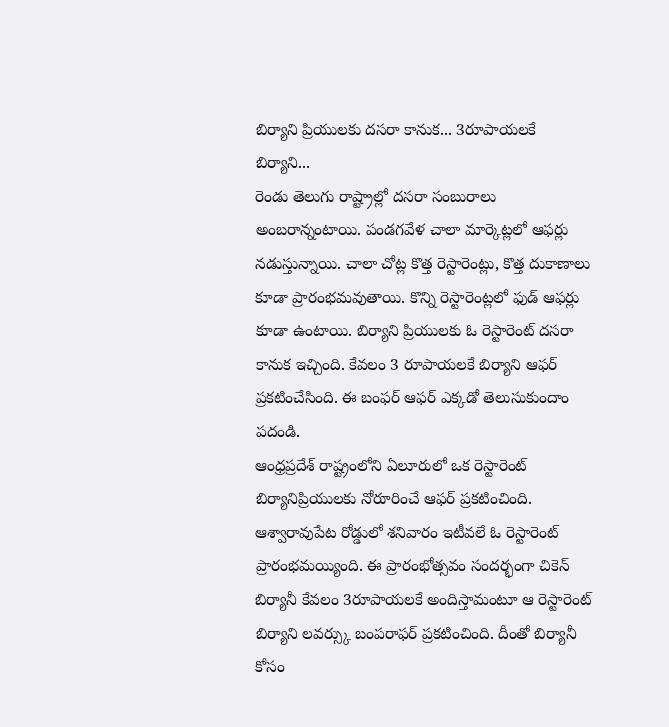బిర్యాని ప్రియులకు దసరా కానుక... 3రూపాయలకే బిర్యాని...
రెండు తెలుగు రాష్ట్రాల్లో దసరా సంబురాలు అంబరాన్నంటాయి. పండగవేళ చాలా మార్కెట్లలో ఆఫర్లు నడుస్తున్నాయి. చాలా చోట్ల కొత్త రెస్టారెంట్లు, కొత్త దుకాణాలు కూడా ప్రారంభమవుతాయి. కొన్ని రెస్టారెంట్లలో ఫుడ్ ఆఫర్లు కూడా ఉంటాయి. బిర్యాని ప్రియులకు ఓ రెస్టారెంట్ దసరా కానుక ఇచ్చింది. కేవలం 3 రూపాయలకే బిర్యాని ఆఫర్ ప్రకటించేసింది. ఈ బంఫర్ ఆఫర్ ఎక్కడో తెలుసుకుందాం పదండి.
ఆంధ్రప్రదేశ్ రాష్ట్రంలోని ఏలూరులో ఒక రెస్టారెంట్ బిర్యానిప్రియులకు నోరూరించే ఆఫర్ ప్రకటించింది. ఆశ్వారావుపేట రోడ్డులో శనివారం ఇటీవలే ఓ రెస్టారెంట్ ప్రారంభమయ్యింది. ఈ ప్రారంభోత్సవం సందర్భంగా చికెన్ బిర్యానీ కేవలం 3రూపాయలకే అందిస్తామంటూ ఆ రెస్టారెంట్ బిర్యాని లవర్స్కు బంపరాఫర్ ప్రకటించింది. దీంతో బిర్యానీ కోసం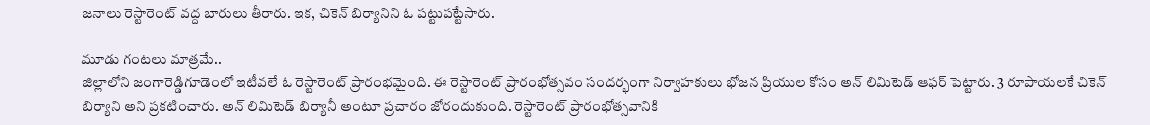జనాలు రెస్టారెంట్ వద్ద బారులు తీరారు. ఇక, చికెన్ బిర్యానిని ఓ పట్టుపట్టేసారు.

మూడు గంటలు మాత్రమే..
జిల్లాలోని జంగారెడ్డిగూడెంలో ఇటీవలే ఓ రెస్టారెంట్ ప్రారంభమైంది. ఈ రెస్టారెంట్ ప్రారంభోత్సవం సందర్భంగా నిర్వాహకులు భోజన ప్రియుల కోసం అన్ లిమిటెడ్ ఆఫర్ పెట్టారు. 3 రూపాయలకే చికెన్ బిర్యాని అని ప్రకటించారు. అన్ లిమిటెడ్ బిర్యానీ అంటూ ప్రచారం జోరందుకుంది. రెస్టారెంట్ ప్రారంభోత్సవానికి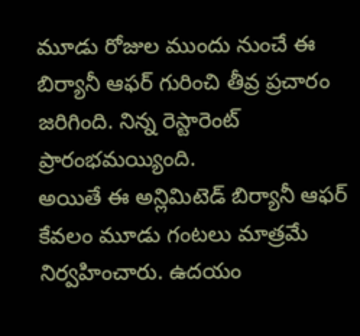మూడు రోజుల ముందు నుంచే ఈ బిర్యానీ ఆఫర్ గురించి తీవ్ర ప్రచారం జరిగింది. నిన్న రెస్టారెంట్ ప్రారంభమయ్యింది.
అయితే ఈ అన్లిమిటెడ్ బిర్యానీ ఆఫర్ కేవలం మూడు గంటలు మాత్రమే నిర్వహించారు. ఉదయం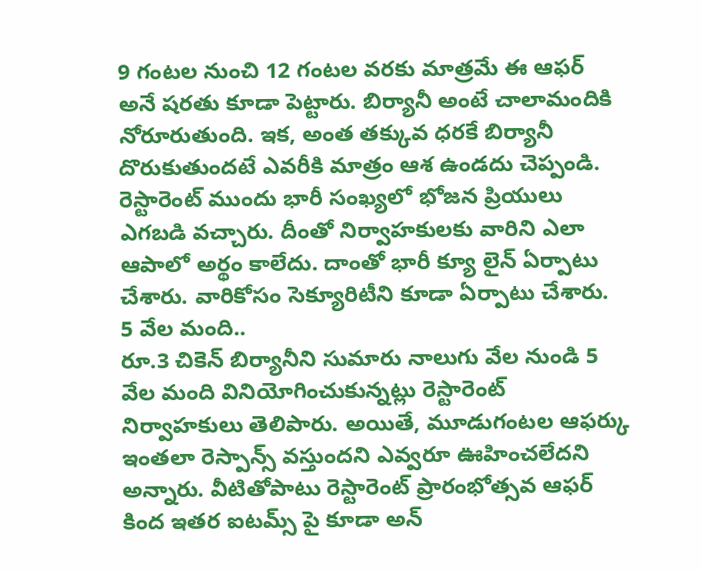9 గంటల నుంచి 12 గంటల వరకు మాత్రమే ఈ ఆఫర్ అనే షరతు కూడా పెట్టారు. బిర్యానీ అంటే చాలామందికి నోరూరుతుంది. ఇక, అంత తక్కువ ధరకే బిర్యానీ దొరుకుతుందటే ఎవరీకి మాత్రం ఆశ ఉండదు చెప్పండి. రెస్టారెంట్ ముందు భారీ సంఖ్యలో భోజన ప్రియులు ఎగబడి వచ్చారు. దీంతో నిర్వాహకులకు వారిని ఎలా ఆపాలో అర్థం కాలేదు. దాంతో భారీ క్యూ లైన్ ఏర్పాటు చేశారు. వారికోసం సెక్యూరిటీని కూడా ఏర్పాటు చేశారు.
5 వేల మంది..
రూ.3 చికెన్ బిర్యానీని సుమారు నాలుగు వేల నుండి 5 వేల మంది వినియోగించుకున్నట్లు రెస్టారెంట్ నిర్వాహకులు తెలిపారు. అయితే, మూడుగంటల ఆఫర్కు ఇంతలా రెస్పాన్స్ వస్తుందని ఎవ్వరూ ఊహించలేదని అన్నారు. వీటితోపాటు రెస్టారెంట్ ప్రారంభోత్సవ ఆఫర్ కింద ఇతర ఐటమ్స్ పై కూడా అన్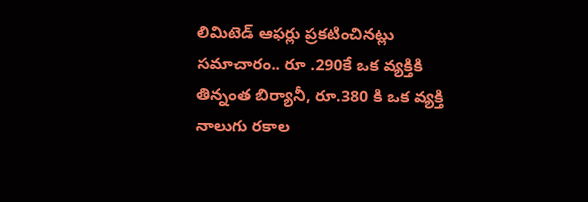లిమిటెడ్ ఆఫర్లు ప్రకటించినట్లు సమాచారం.. రూ .290కే ఒక వ్యక్తికి తిన్నంత బిర్యానీ, రూ.380 కి ఒక వ్యక్తి నాలుగు రకాల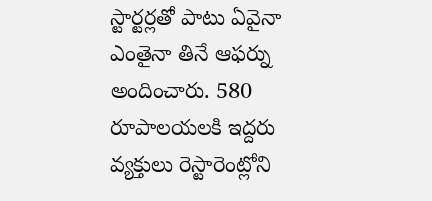స్టార్టర్లతో పాటు ఏవైనా ఎంతైనా తినే ఆఫర్ను అందించారు. 580 రూపాలయలకి ఇద్దరు వ్యక్తులు రెస్టారెంట్లోని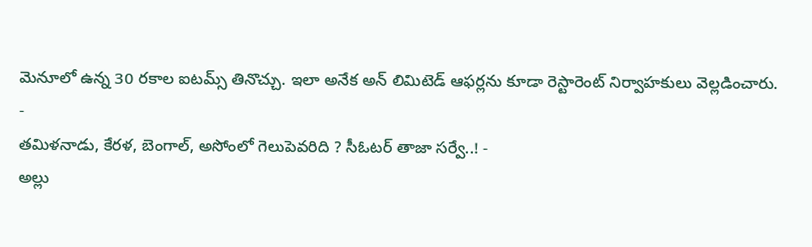మెనూలో ఉన్న 30 రకాల ఐటమ్స్ తినొచ్చు. ఇలా అనేక అన్ లిమిటెడ్ ఆఫర్లను కూడా రెస్టారెంట్ నిర్వాహకులు వెల్లడించారు.
-
తమిళనాడు, కేరళ, బెంగాల్, అసోంలో గెలుపెవరిది ? సీఓటర్ తాజా సర్వే..! -
అల్లు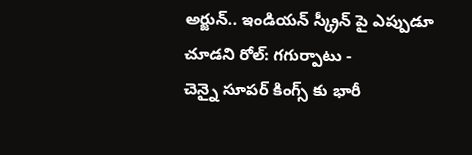అర్జున్.. ఇండియన్ స్క్రీన్ పై ఎప్పుడూ చూడని రోల్: గగుర్పాటు -
చెన్నై సూపర్ కింగ్స్ కు భారీ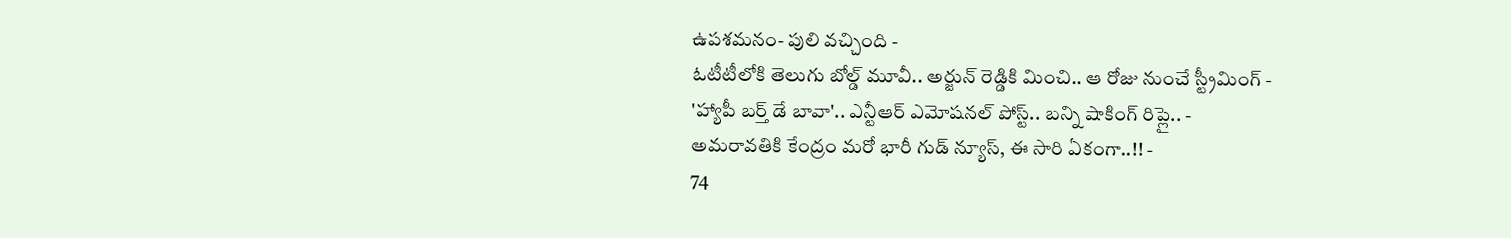ఉపశమనం- పులి వచ్చింది -
ఓటీటీలోకి తెలుగు బోల్డ్ మూవీ.. అర్జున్ రెడ్డికి మించి.. ఆ రోజు నుంచే స్ట్రీమింగ్ -
'హ్యాపీ బర్త్ డే బావా'.. ఎన్టీఆర్ ఎమోషనల్ పోస్ట్.. బన్ని షాకింగ్ రిప్లై.. -
అమరావతికి కేంద్రం మరో భారీ గుడ్ న్యూస్, ఈ సారి ఏకంగా..!! -
74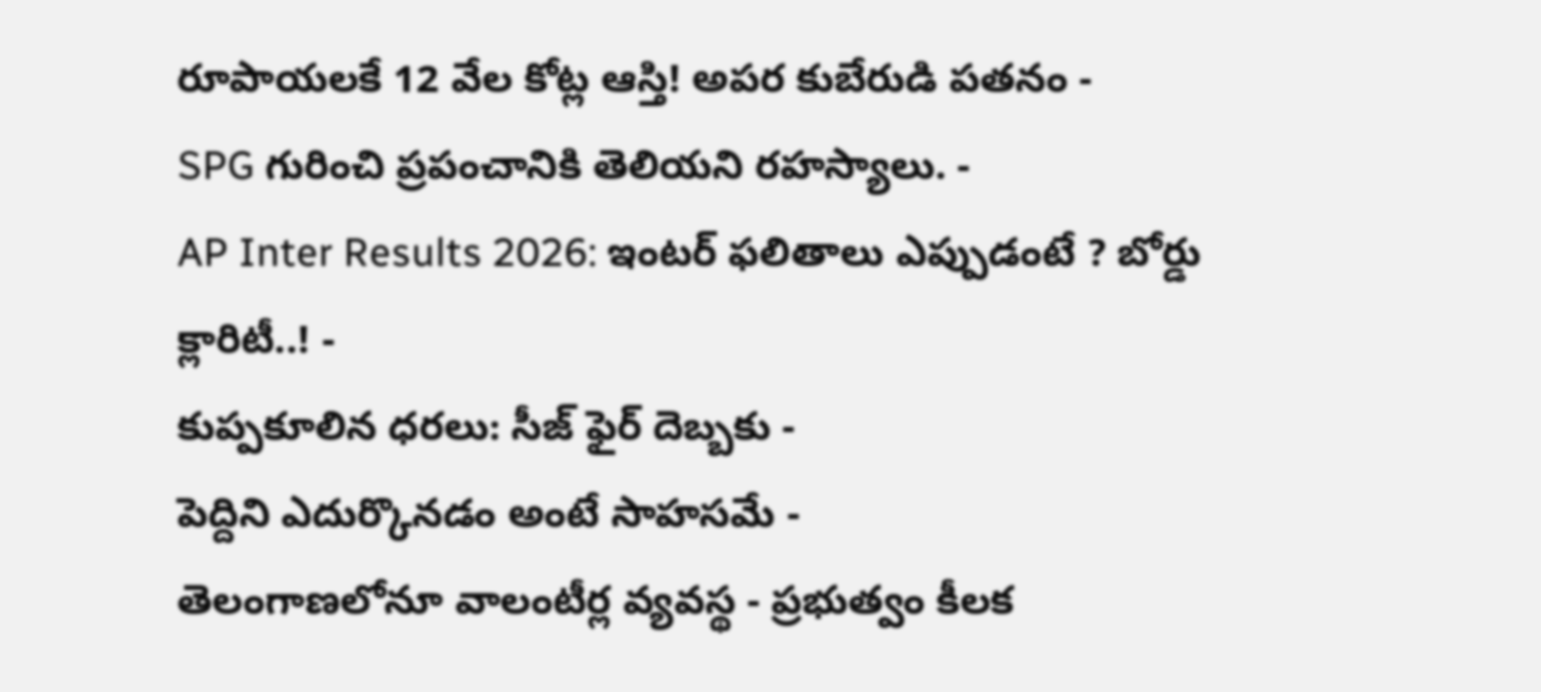రూపాయలకే 12 వేల కోట్ల ఆస్తి! అపర కుబేరుడి పతనం -
SPG గురించి ప్రపంచానికి తెలియని రహస్యాలు. -
AP Inter Results 2026: ఇంటర్ ఫలితాలు ఎప్పుడంటే ? బోర్డు క్లారిటీ..! -
కుప్పకూలిన ధరలు: సీజ్ ఫైర్ దెబ్బకు -
పెద్దిని ఎదుర్కొనడం అంటే సాహసమే -
తెలంగాణలోనూ వాలంటీర్ల వ్యవస్థ - ప్రభుత్వం కీలక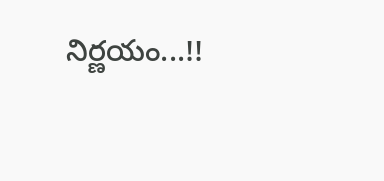నిర్ణయం...!!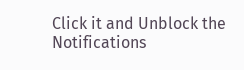Click it and Unblock the Notifications